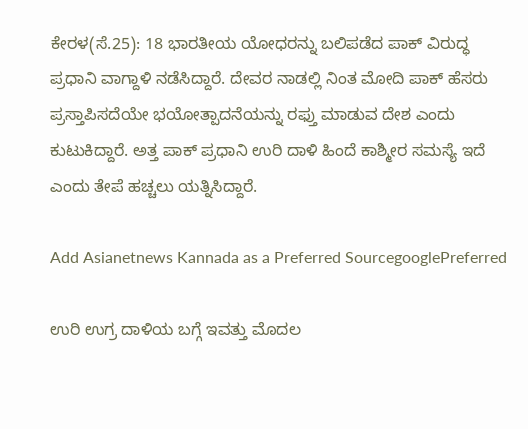ಕೇರಳ(ಸೆ.25): 18 ಭಾರತೀಯ ಯೋಧರನ್ನು ಬಲಿಪಡೆದ ಪಾಕ್ ವಿರುದ್ಧ ಪ್ರಧಾನಿ ವಾಗ್ದಾಳಿ ನಡೆಸಿದ್ದಾರೆ. ದೇವರ ನಾಡಲ್ಲಿ ನಿಂತ ಮೋದಿ ಪಾಕ್ ಹೆಸರು ಪ್ರಸ್ತಾಪಿಸದೆಯೇ ಭಯೋತ್ಪಾದನೆಯನ್ನು ರಫ್ತು ಮಾಡುವ ದೇಶ ಎಂದು ಕುಟುಕಿದ್ದಾರೆ. ಅತ್ತ ಪಾಕ್ ಪ್ರಧಾನಿ ಉರಿ ದಾಳಿ ಹಿಂದೆ ಕಾಶ್ಮೀರ ಸಮಸ್ಯೆ ಇದೆ ಎಂದು ತೇಪೆ ಹಚ್ಚಲು ಯತ್ನಿಸಿದ್ದಾರೆ.

Add Asianetnews Kannada as a Preferred SourcegooglePreferred

ಉರಿ ಉಗ್ರ ದಾಳಿಯ ಬಗ್ಗೆ ಇವತ್ತು ಮೊದಲ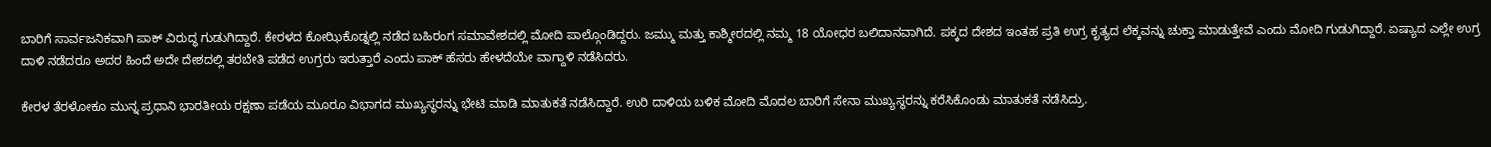ಬಾರಿಗೆ ಸಾರ್ವಜನಿಕವಾಗಿ ಪಾಕ್ ವಿರುದ್ಧ ಗುಡುಗಿದ್ದಾರೆ. ಕೇರಳದ ಕೋಝಿಕೊಡ್ನಲ್ಲಿ ನಡೆದ ಬಹಿರಂಗ ಸಮಾವೇಶದಲ್ಲಿ ಮೋದಿ ಪಾಲ್ಗೊಂಡಿದ್ದರು. ಜಮ್ಮು ಮತ್ತು ಕಾಶ್ಮೀರದಲ್ಲಿ ನಮ್ಮ 18 ಯೋಧರ ಬಲಿದಾನವಾಗಿದೆ. ಪಕ್ಕದ ದೇಶದ ಇಂತಹ ಪ್ರತಿ ಉಗ್ರ ಕೃತ್ಯದ ಲೆಕ್ಕವನ್ನು ಚುಕ್ತಾ ಮಾಡುತ್ತೇವೆ ಎಂದು ಮೋದಿ ಗುಡುಗಿದ್ದಾರೆ. ಏಷ್ಯಾದ ಎಲ್ಲೇ ಉಗ್ರ ದಾಳಿ ನಡೆದರೂ ಅದರ ಹಿಂದೆ ಅದೇ ದೇಶದಲ್ಲಿ ತರಬೇತಿ ಪಡೆದ ಉಗ್ರರು ಇರುತ್ತಾರೆ ಎಂದು ಪಾಕ್ ಹೆಸರು ಹೇಳದೆಯೇ ವಾಗ್ದಾಳಿ ನಡೆಸಿದರು.

ಕೇರಳ ತೆರಳೋಕೂ ಮುನ್ನ ಪ್ರಧಾನಿ ಭಾರತೀಯ ರಕ್ಷಣಾ ಪಡೆಯ ಮೂರೂ ವಿಭಾಗದ ಮುಖ್ಯಸ್ಥರನ್ನು ಭೇಟಿ ಮಾಡಿ ಮಾತುಕತೆ ನಡೆಸಿದ್ದಾರೆ. ಉರಿ ದಾಳಿಯ ಬಳಿಕ ಮೋದಿ ಮೊದಲ ಬಾರಿಗೆ ಸೇನಾ ಮುಖ್ಯಸ್ಥರನ್ನು ಕರೆಸಿಕೊಂಡು ಮಾತುಕತೆ ನಡೆಸಿದ್ರು.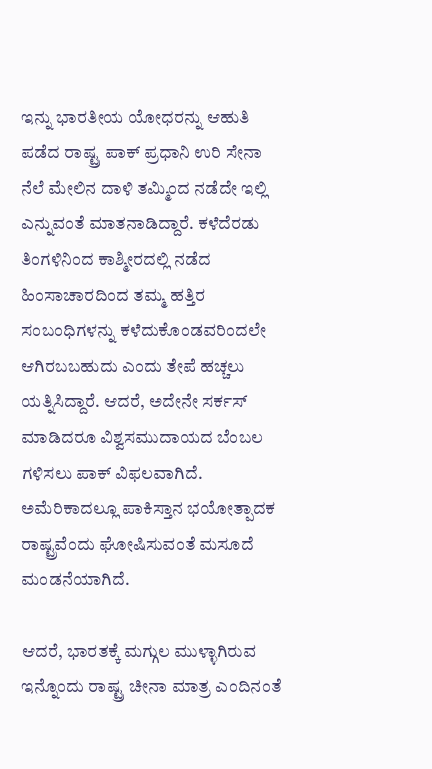ಇನ್ನು ಭಾರತೀಯ ಯೋಧರನ್ನು ಆಹುತಿ ಪಡೆದ ರಾಷ್ಟ್ರ ಪಾಕ್ ಪ್ರಧಾನಿ ಉರಿ ಸೇನಾ ನೆಲೆ ಮೇಲಿನ ದಾಳಿ ತಮ್ಮಿಂದ ನಡೆದೇ ಇಲ್ಲಿ ಎನ್ನುವಂತೆ ಮಾತನಾಡಿದ್ದಾರೆ. ಕಳೆದೆರಡು ತಿಂಗಳಿನಿಂದ ಕಾಶ್ಮೀರದಲ್ಲಿ ನಡೆದ ಹಿಂಸಾಚಾರದಿಂದ ತಮ್ಮ ಹತ್ತಿರ ಸಂಬಂಧಿಗಳನ್ನು ಕಳೆದುಕೊಂಡವರಿಂದಲೇ ಆಗಿರಬಬಹುದು ಎಂದು ತೇಪೆ ಹಚ್ಚಲು ಯತ್ನಿಸಿದ್ದಾರೆ. ಆದರೆ, ಅದೇನೇ ಸರ್ಕಸ್ ಮಾಡಿದರೂ ವಿಶ್ವಸಮುದಾಯದ ಬೆಂಬಲ ಗಳಿಸಲು ಪಾಕ್ ವಿಫಲವಾಗಿದೆ. ಅಮೆರಿಕಾದಲ್ಲೂ ಪಾಕಿಸ್ತಾನ ಭಯೋತ್ಪಾದಕ ರಾಷ್ಟ್ರವೆಂದು ಘೋಷಿಸುವಂತೆ ಮಸೂದೆ ಮಂಡನೆಯಾಗಿದೆ.

ಆದರೆ, ಭಾರತಕ್ಕೆ ಮಗ್ಗುಲ ಮುಳ್ಳಾಗಿರುವ ಇನ್ನೊಂದು ರಾಷ್ಟ್ರ ಚೀನಾ ಮಾತ್ರ ಎಂದಿನಂತೆ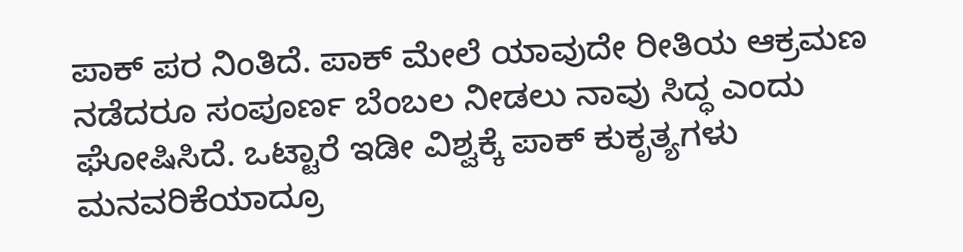ಪಾಕ್ ಪರ ನಿಂತಿದೆ. ಪಾಕ್ ಮೇಲೆ ಯಾವುದೇ ರೀತಿಯ ಆಕ್ರಮಣ ನಡೆದರೂ ಸಂಪೂರ್ಣ ಬೆಂಬಲ ನೀಡಲು ನಾವು ಸಿದ್ಧ ಎಂದು ಘೋಷಿಸಿದೆ. ಒಟ್ಟಾರೆ ಇಡೀ ವಿಶ್ವಕ್ಕೆ ಪಾಕ್ ಕುಕೃತ್ಯಗಳು ಮನವರಿಕೆಯಾದ್ರೂ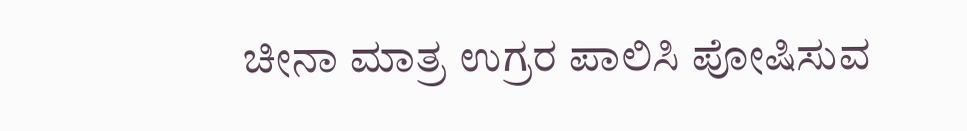ಚೀನಾ ಮಾತ್ರ ಉಗ್ರರ ಪಾಲಿಸಿ ಪೋಷಿಸುವ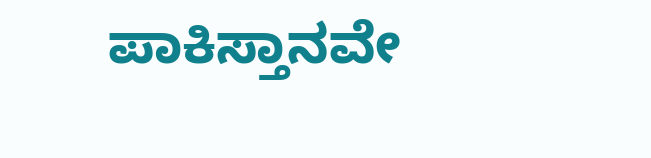ಪಾಕಿಸ್ತಾನವೇ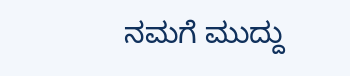ನಮಗೆ ಮುದ್ದು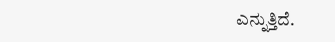ಎನ್ನುತ್ತಿದೆ.